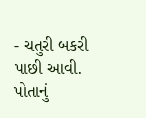- ચતુરી બકરી પાછી આવી. પોતાનું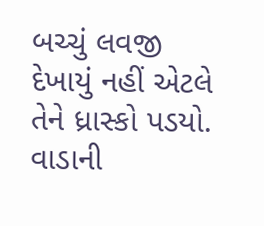બચ્ચું લવજી દેખાયું નહીં એટલે તેને ધ્રાસ્કો પડયો. વાડાની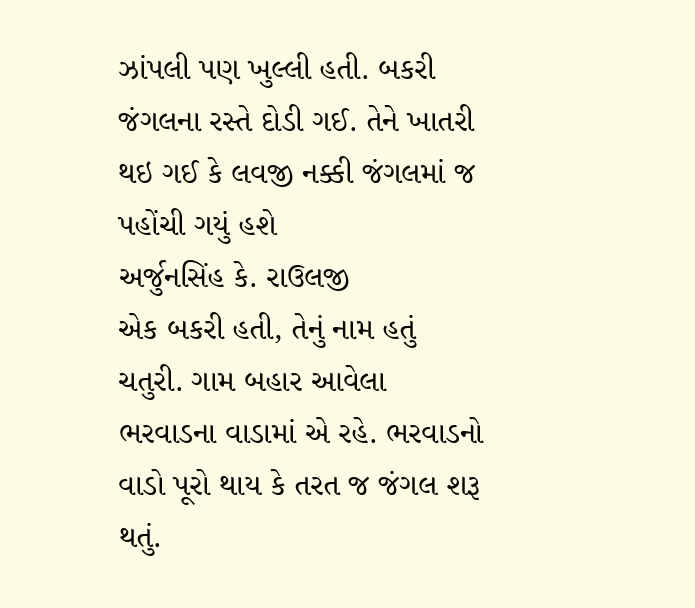ઝાંપલી પણ ખુલ્લી હતી. બકરી જંગલના રસ્તે દોડી ગઈ. તેને ખાતરી થઇ ગઈ કે લવજી નક્કી જંગલમાં જ પહોંચી ગયું હશે
અર્જુનસિંહ કે. રાઉલજી
એક બકરી હતી, તેનું નામ હતું ચતુરી. ગામ બહાર આવેલા ભરવાડના વાડામાં એ રહે. ભરવાડનો વાડો પૂરો થાય કે તરત જ જંગલ શરૂ થતું.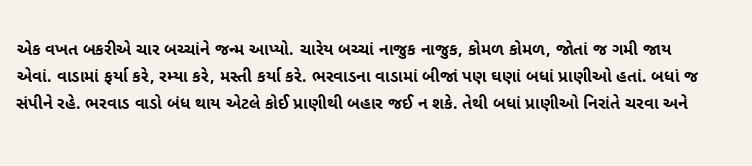એક વખત બકરીએ ચાર બચ્ચાંને જન્મ આપ્યો. ચારેય બચ્ચાં નાજુક નાજુક, કોમળ કોમળ, જોતાં જ ગમી જાય એવાં. વાડામાં ફર્યા કરે, રમ્યા કરે, મસ્તી કર્યા કરે. ભરવાડના વાડામાં બીજાં પણ ઘણાં બધાં પ્રાણીઓ હતાં. બધાં જ સંપીને રહે. ભરવાડ વાડો બંધ થાય એટલે કોઈ પ્રાણીથી બહાર જઈ ન શકે. તેથી બધાં પ્રાણીઓ નિરાંતે ચરવા અને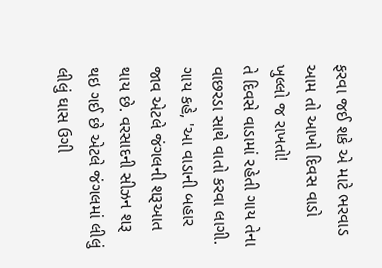ફરવા જઈ શકે એ માટે ભરવાડ આમ તો આખો દિવસ વાડો ખુલ્લો જ રાખતો!
તે દિવસે વાડામાં રહેતી ગાય તેના વાછરડા સાથે વાતો કરવા લાગી. ગાય કહે, 'આ વાડાની બહાર જાવ એટલે જંગલની શરૂઆત થાય છે. વરસાદની સીઝન શરૂ થઇ ગઈ છે એટલે જંગલમાં લીલું લીલું ઘાસ ઉગી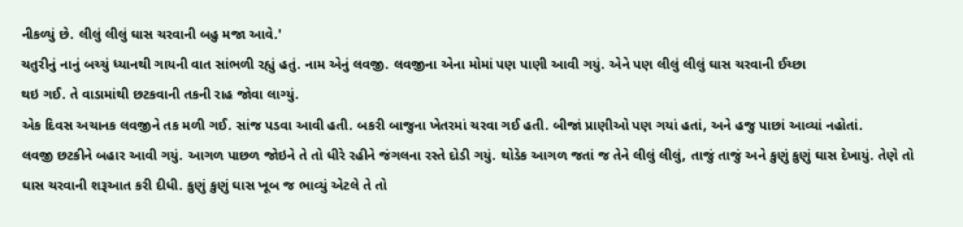નીકળ્યું છે. લીલું લીલું ઘાસ ચરવાની બહુ મજા આવે.'
ચતુરીનું નાનું બચ્ચું ધ્યાનથી ગાયની વાત સાંભળી રહ્યું હતું. નામ એનું લવજી. લવજીના એના મોમાં પણ પાણી આવી ગયું. એને પણ લીલું લીલું ઘાસ ચરવાની ઈચ્છા
થઇ ગઈ. તે વાડામાંથી છટકવાની તકની રાહ જોવા લાગ્યું.
એક દિવસ અચાનક લવજીને તક મળી ગઈ. સાંજ પડવા આવી હતી. બકરી બાજુના ખેતરમાં ચરવા ગઈ હતી. બીજાં પ્રાણીઓ પણ ગયાં હતાં, અને હજુ પાછાં આવ્યાં નહોતાં.
લવજી છટકીને બહાર આવી ગયું. આગળ પાછળ જોઇને તે તો ધીરે રહીને જંગલના રસ્તે દોડી ગયું. થોડેક આગળ જતાં જ તેને લીલું લીલું, તાજું તાજું અને કુણું કુણું ઘાસ દેખાયું. તેણે તો ઘાસ ચરવાની શરૂઆત કરી દીધી. કુણું કુણું ઘાસ ખૂબ જ ભાવ્યું એટલે તે તો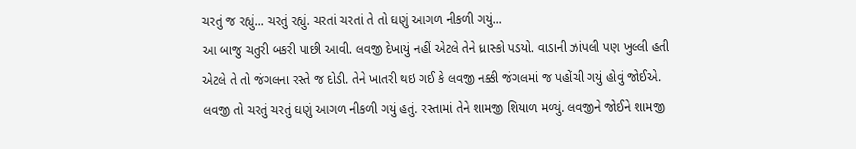ચરતું જ રહ્યું... ચરતું રહ્યું. ચરતાં ચરતાં તે તો ઘણું આગળ નીકળી ગયું...
આ બાજુ ચતુરી બકરી પાછી આવી. લવજી દેખાયું નહીં એટલે તેને ધ્રાસ્કો પડયો. વાડાની ઝાંપલી પણ ખુલ્લી હતી એટલે તે તો જંગલના રસ્તે જ દોડી. તેને ખાતરી થઇ ગઈ કે લવજી નક્કી જંગલમાં જ પહોંચી ગયું હોવું જોઈએ.
લવજી તો ચરતું ચરતું ઘણું આગળ નીકળી ગયું હતું. રસ્તામાં તેને શામજી શિયાળ મળ્યું. લવજીને જોઈને શામજી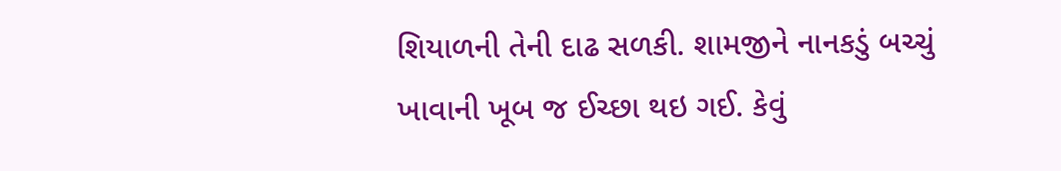શિયાળની તેની દાઢ સળકી. શામજીને નાનકડું બચ્ચું ખાવાની ખૂબ જ ઈચ્છા થઇ ગઈ. કેવું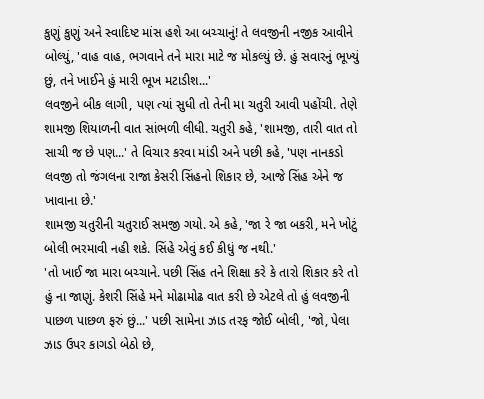કુણું કુણું અને સ્વાદિષ્ટ માંસ હશે આ બચ્ચાનું! તે લવજીની નજીક આવીને બોલ્યું, 'વાહ વાહ, ભગવાને તને મારા માટે જ મોકલ્યું છે. હું સવારનું ભૂખ્યું છું, તને ખાઈને હું મારી ભૂખ મટાડીશ...'
લવજીને બીક લાગી, પણ ત્યાં સુધી તો તેની મા ચતુરી આવી પહોંચી. તેણે શામજી શિયાળની વાત સાંભળી લીધી. ચતુરી કહે, 'શામજી, તારી વાત તો સાચી જ છે પણ...' તે વિચાર કરવા માંડી અને પછી કહે, 'પણ નાનકડો લવજી તો જંગલના રાજા કેસરી સિંહનો શિકાર છે, આજે સિંહ એને જ ખાવાના છે.'
શામજી ચતુરીની ચતુરાઈ સમજી ગયો. એ કહે, 'જા રે જા બકરી, મને ખોટું બોલી ભરમાવી નહી શકે. સિંહે એવું કઈ કીધું જ નથી.'
'તો ખાઈ જા મારા બચ્ચાને. પછી સિંહ તને શિક્ષા કરે કે તારો શિકાર કરે તો હું ના જાણું. કેશરી સિંહે મને મોઢામોઢ વાત કરી છે એટલે તો હું લવજીની પાછળ પાછળ ફરું છું...' પછી સામેના ઝાડ તરફ જોઈ બોલી, 'જો, પેલા ઝાડ ઉપર કાગડો બેઠો છે,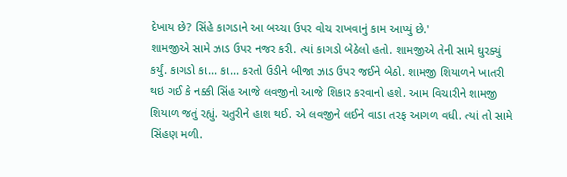દેખાય છે? સિંહે કાગડાને આ બચ્ચા ઉપર વોચ રાખવાનું કામ આપ્યું છે.'
શામજીએ સામે ઝાડ ઉપર નજર કરી. ત્યાં કાગડો બેઠેલો હતો. શામજીએ તેની સામે ઘુરક્યું કર્યું. કાગડો કા... કા... કરતો ઉડીને બીજા ઝાડ ઉપર જઈને બેઠો. શામજી શિયાળને ખાતરી થઇ ગઈ કે નક્કી સિંહ આજે લવજીનો આજે શિકાર કરવાનો હશે. આમ વિચારીને શામજી શિયાળ જતું રહ્યું. ચતુરીને હાશ થઈ. એ લવજીને લઈને વાડા તરફ આગળ વધી. ત્યાં તો સામે સિંહણ મળી.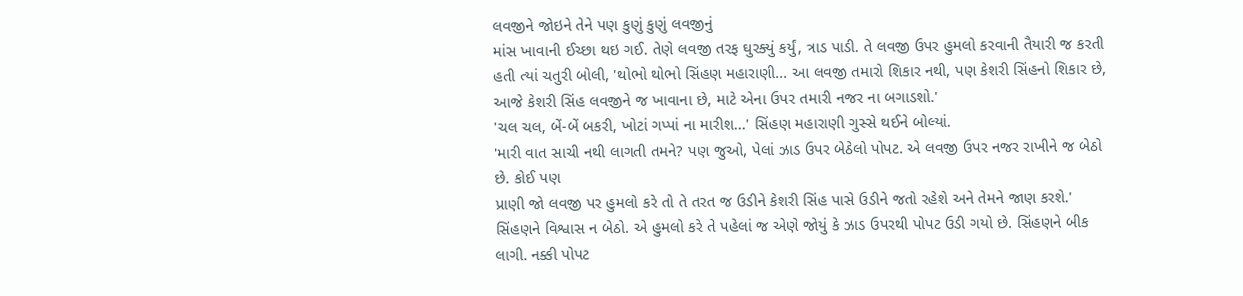લવજીને જોઇને તેને પણ કુણું કુણું લવજીનું
માંસ ખાવાની ઈચ્છા થઇ ગઈ. તેણે લવજી તરફ ઘુરક્યું કર્યું, ત્રાડ પાડી. તે લવજી ઉપર હુમલો કરવાની તૈયારી જ કરતી હતી ત્યાં ચતુરી બોલી, 'થોભો થોભો સિંહણ મહારાણી... આ લવજી તમારો શિકાર નથી, પણ કેશરી સિંહનો શિકાર છે, આજે કેશરી સિંહ લવજીને જ ખાવાના છે, માટે એના ઉપર તમારી નજર ના બગાડશો.'
'ચલ ચલ, બેં-બેં બકરી, ખોટાં ગપ્પાં ના મારીશ...' સિંહણ મહારાણી ગુસ્સે થઈને બોલ્યાં.
'મારી વાત સાચી નથી લાગતી તમને? પણ જુઓ, પેલાં ઝાડ ઉપર બેઠેલો પોપટ. એ લવજી ઉપર નજર રાખીને જ બેઠો છે. કોઈ પણ
પ્રાણી જો લવજી પર હુમલો કરે તો તે તરત જ ઉડીને કેશરી સિંહ પાસે ઉડીને જતો રહેશે અને તેમને જાણ કરશે.'
સિંહણને વિશ્વાસ ન બેઠો. એ હુમલો કરે તે પહેલાં જ એણે જોયું કે ઝાડ ઉપરથી પોપટ ઉડી ગયો છે. સિંહણને બીક લાગી. નક્કી પોપટ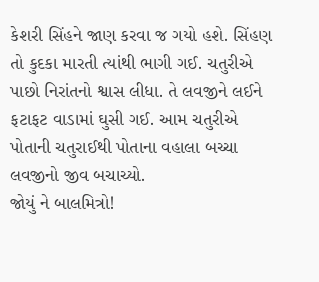કેશરી સિંહને જાણ કરવા જ ગયો હશે. સિંહણ તો કુદકા મારતી ત્યાંથી ભાગી ગઈ. ચતુરીએ પાછો નિરાંતનો શ્વાસ લીધા. તે લવજીને લઈને ફટાફટ વાડામાં ઘુસી ગઈ. આમ ચતુરીએ પોતાની ચતુરાઈથી પોતાના વહાલા બચ્ચા લવજીનો જીવ બચાચ્યો.
જોયું ને બાલમિત્રો!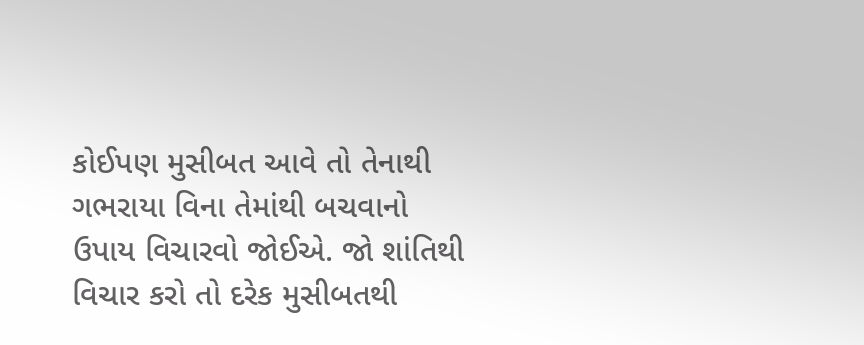કોઈપણ મુસીબત આવે તો તેનાથી ગભરાયા વિના તેમાંથી બચવાનો ઉપાય વિચારવો જોઈએ. જો શાંતિથી વિચાર કરો તો દરેક મુસીબતથી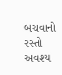બચવાનો રસ્તો અવશ્ય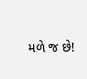મળે જ છે!